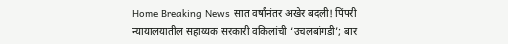Home Breaking News सात वर्षांनंतर अखेर बदली! पिंपरी न्यायालयातील सहाय्यक सरकारी वकिलांची ‘उचलबांगडी’; बार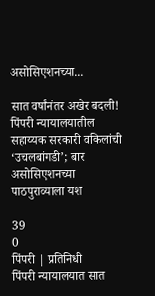असोसिएशनच्या...

सात वर्षांनंतर अखेर बदली! पिंपरी न्यायालयातील सहाय्यक सरकारी वकिलांची ‘उचलबांगडी’; बार असोसिएशनच्या पाठपुराव्याला यश

39
0
पिंपरी | प्रतिनिधी
पिंपरी न्यायालयात सात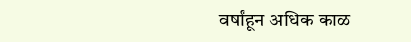वर्षांहून अधिक काळ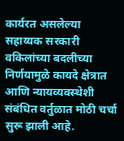कार्यरत असलेल्या सहाय्यक सरकारी वकिलांच्या बदलीच्या निर्णयामुळे कायदे क्षेत्रात आणि न्यायव्यवस्थेशी संबंधित वर्तुळात मोठी चर्चा सुरू झाली आहे.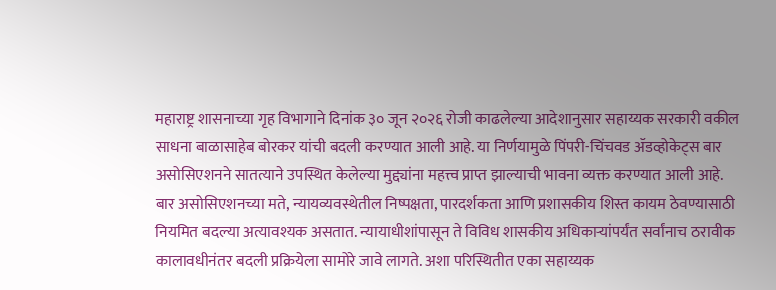महाराष्ट्र शासनाच्या गृह विभागाने दिनांक ३० जून २०२६ रोजी काढलेल्या आदेशानुसार सहाय्यक सरकारी वकील साधना बाळासाहेब बोरकर यांची बदली करण्यात आली आहे. या निर्णयामुळे पिंपरी-चिंचवड ॲडव्होकेट्स बार असोसिएशनने सातत्याने उपस्थित केलेल्या मुद्द्यांना महत्त्व प्राप्त झाल्याची भावना व्यक्त करण्यात आली आहे.
बार असोसिएशनच्या मते, न्यायव्यवस्थेतील निष्पक्षता, पारदर्शकता आणि प्रशासकीय शिस्त कायम ठेवण्यासाठी नियमित बदल्या अत्यावश्यक असतात. न्यायाधीशांपासून ते विविध शासकीय अधिकाऱ्यांपर्यंत सर्वांनाच ठरावीक कालावधीनंतर बदली प्रक्रियेला सामोरे जावे लागते. अशा परिस्थितीत एका सहाय्यक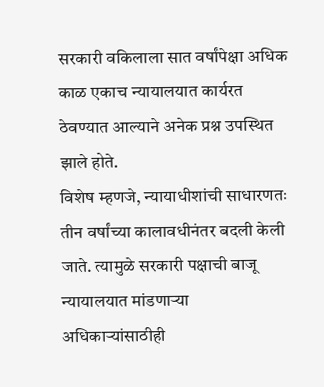सरकारी वकिलाला सात वर्षांपेक्षा अधिक काळ एकाच न्यायालयात कार्यरत ठेवण्यात आल्याने अनेक प्रश्न उपस्थित झाले होते.
विशेष म्हणजे, न्यायाधीशांची साधारणतः तीन वर्षांच्या कालावधीनंतर बदली केली जाते. त्यामुळे सरकारी पक्षाची बाजू न्यायालयात मांडणाऱ्या अधिकाऱ्यांसाठीही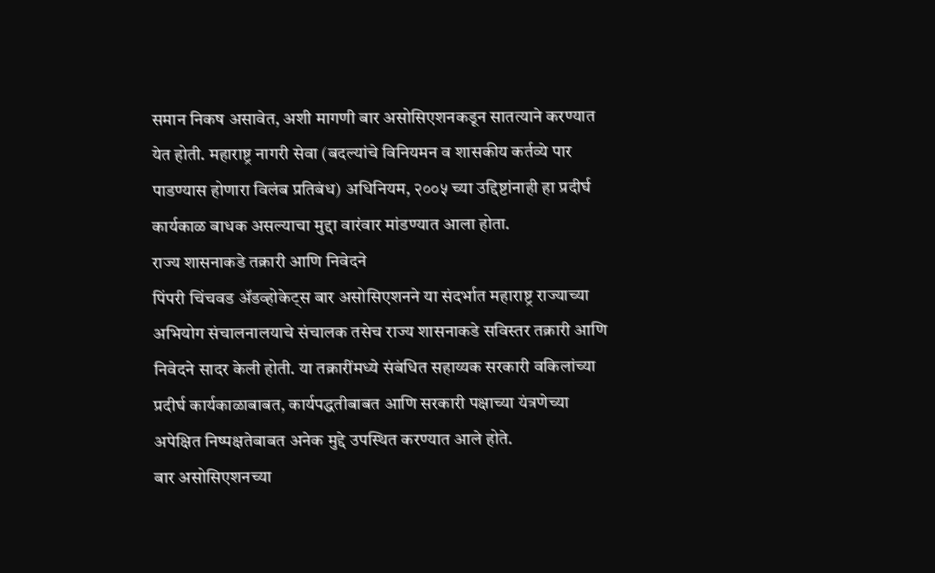समान निकष असावेत, अशी मागणी बार असोसिएशनकडून सातत्याने करण्यात येत होती. महाराष्ट्र नागरी सेवा (बदल्यांचे विनियमन व शासकीय कर्तव्ये पार पाडण्यास होणारा विलंब प्रतिबंध) अधिनियम, २००५ च्या उद्दिष्टांनाही हा प्रदीर्घ कार्यकाळ बाधक असल्याचा मुद्दा वारंवार मांडण्यात आला होता.
राज्य शासनाकडे तक्रारी आणि निवेदने
पिंपरी चिंचवड ॲडव्होकेट्स बार असोसिएशनने या संदर्भात महाराष्ट्र राज्याच्या अभियोग संचालनालयाचे संचालक तसेच राज्य शासनाकडे सविस्तर तक्रारी आणि निवेदने सादर केली होती. या तक्रारींमध्ये संबंधित सहाय्यक सरकारी वकिलांच्या प्रदीर्घ कार्यकाळाबाबत, कार्यपद्धतीबाबत आणि सरकारी पक्षाच्या यंत्रणेच्या अपेक्षित निष्पक्षतेबाबत अनेक मुद्दे उपस्थित करण्यात आले होते.
बार असोसिएशनच्या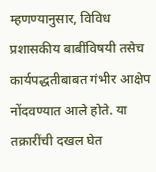म्हणण्यानुसार, विविध प्रशासकीय बाबींविषयी तसेच कार्यपद्धतीबाबत गंभीर आक्षेप नोंदवण्यात आले होते. या तक्रारींची दखल घेत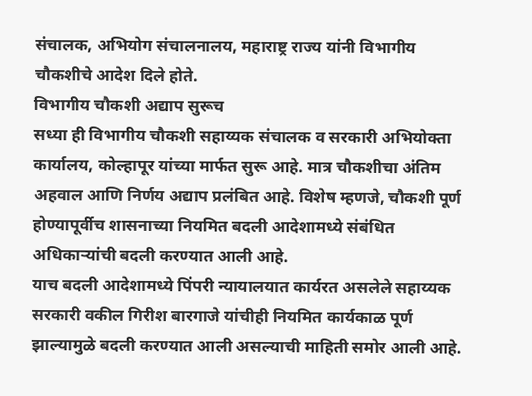संचालक, अभियोग संचालनालय, महाराष्ट्र राज्य यांनी विभागीय चौकशीचे आदेश दिले होते.
विभागीय चौकशी अद्याप सुरूच
सध्या ही विभागीय चौकशी सहाय्यक संचालक व सरकारी अभियोक्ता कार्यालय, कोल्हापूर यांच्या मार्फत सुरू आहे. मात्र चौकशीचा अंतिम अहवाल आणि निर्णय अद्याप प्रलंबित आहे. विशेष म्हणजे, चौकशी पूर्ण होण्यापूर्वीच शासनाच्या नियमित बदली आदेशामध्ये संबंधित अधिकाऱ्यांची बदली करण्यात आली आहे.
याच बदली आदेशामध्ये पिंपरी न्यायालयात कार्यरत असलेले सहाय्यक सरकारी वकील गिरीश बारगाजे यांचीही नियमित कार्यकाळ पूर्ण झाल्यामुळे बदली करण्यात आली असल्याची माहिती समोर आली आहे.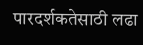पारदर्शकतेसाठी लढा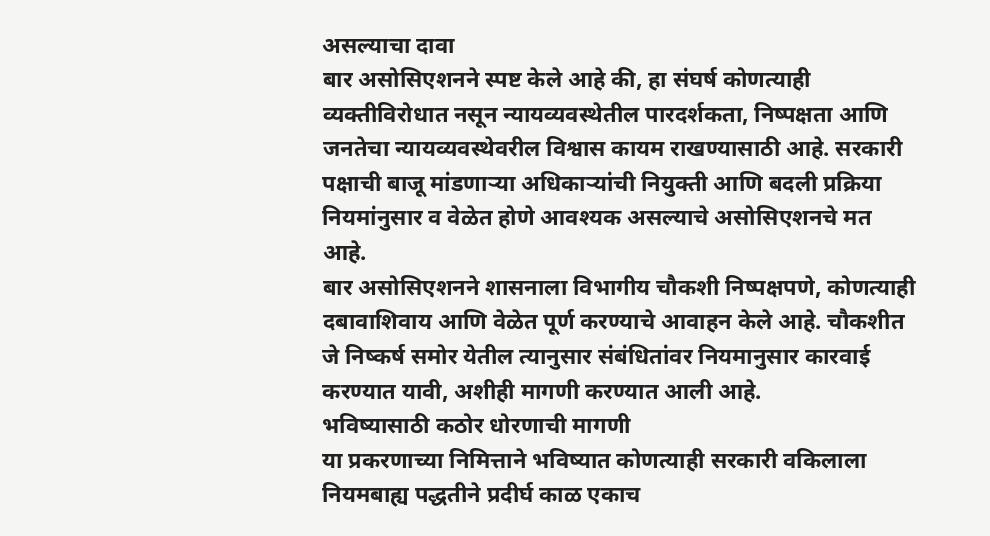असल्याचा दावा
बार असोसिएशनने स्पष्ट केले आहे की, हा संघर्ष कोणत्याही व्यक्तीविरोधात नसून न्यायव्यवस्थेतील पारदर्शकता, निष्पक्षता आणि जनतेचा न्यायव्यवस्थेवरील विश्वास कायम राखण्यासाठी आहे. सरकारी पक्षाची बाजू मांडणाऱ्या अधिकाऱ्यांची नियुक्ती आणि बदली प्रक्रिया नियमांनुसार व वेळेत होणे आवश्यक असल्याचे असोसिएशनचे मत आहे.
बार असोसिएशनने शासनाला विभागीय चौकशी निष्पक्षपणे, कोणत्याही दबावाशिवाय आणि वेळेत पूर्ण करण्याचे आवाहन केले आहे. चौकशीत जे निष्कर्ष समोर येतील त्यानुसार संबंधितांवर नियमानुसार कारवाई करण्यात यावी, अशीही मागणी करण्यात आली आहे.
भविष्यासाठी कठोर धोरणाची मागणी
या प्रकरणाच्या निमित्ताने भविष्यात कोणत्याही सरकारी वकिलाला नियमबाह्य पद्धतीने प्रदीर्घ काळ एकाच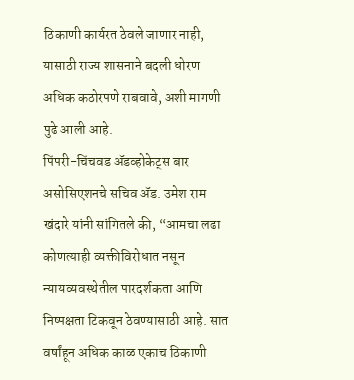ठिकाणी कार्यरत ठेवले जाणार नाही, यासाठी राज्य शासनाने बदली धोरण अधिक कठोरपणे राबवावे, अशी मागणी पुढे आली आहे.
पिंपरी-चिंचवड ॲडव्होकेट्स बार असोसिएशनचे सचिव ॲड. उमेश राम खंदारे यांनी सांगितले की, “आमचा लढा कोणत्याही व्यक्तीविरोधात नसून न्यायव्यवस्थेतील पारदर्शकता आणि निष्पक्षता टिकवून ठेवण्यासाठी आहे. सात वर्षांहून अधिक काळ एकाच ठिकाणी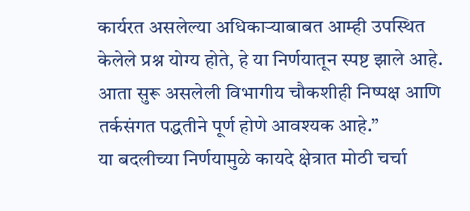कार्यरत असलेल्या अधिकाऱ्याबाबत आम्ही उपस्थित केलेले प्रश्न योग्य होते, हे या निर्णयातून स्पष्ट झाले आहे. आता सुरू असलेली विभागीय चौकशीही निष्पक्ष आणि तर्कसंगत पद्धतीने पूर्ण होणे आवश्यक आहे.”
या बदलीच्या निर्णयामुळे कायदे क्षेत्रात मोठी चर्चा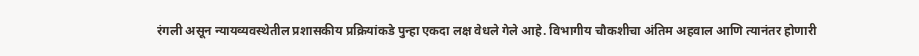रंगली असून न्यायव्यवस्थेतील प्रशासकीय प्रक्रियांकडे पुन्हा एकदा लक्ष वेधले गेले आहे. विभागीय चौकशीचा अंतिम अहवाल आणि त्यानंतर होणारी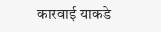कारवाई याकडे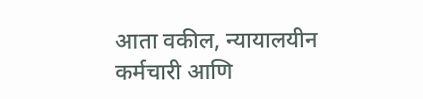आता वकील, न्यायालयीन कर्मचारी आणि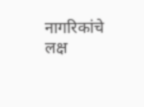नागरिकांचे लक्ष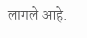लागले आहे.